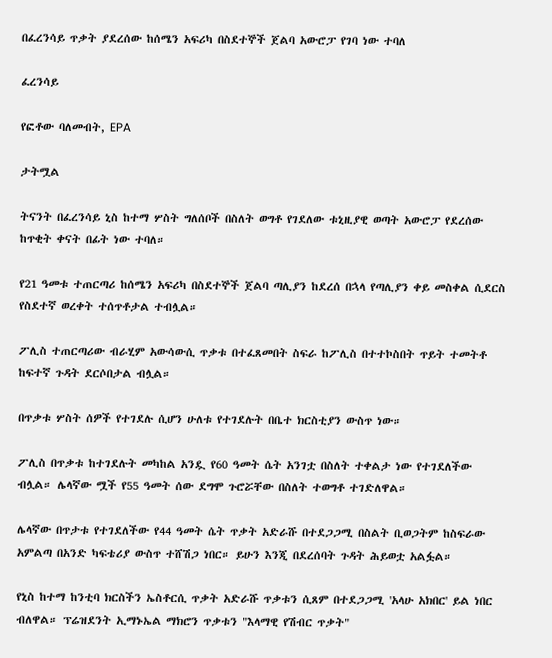በፈረንሳይ ጥቃት ያደረሰው ከሰሜን አፍሪካ በስደተኞች ጀልባ አውሮፓ የገባ ነው ተባለ

ፈረንሳይ

የፎቶው ባለመብት, EPA

ታትሟል

ትናንት በፈረንሳይ ኒስ ከተማ ሦስት ግለሰቦች በስለት ወግቶ የገደለው ቱኒዚያዊ ወጣት አውሮፓ የደረሰው ከጥቂት ቀናት በፊት ነው ተባለ።

የ21 ዓመቱ ተጠርጣሪ ከሰሜን አፍሪካ በስደተኞች ጀልባ ጣሊያን ከደረሰ በኋላ የጣሊያን ቀይ መስቀል ሲደርስ የስደተኛ ወረቀት ተሰጥቶታል ተብሏል።

ፖሊስ ተጠርጣሪው ብራሂም አውሳውሲ ጥቃቱ በተፈጸመበት ስፍራ ከፖሊስ በተተኮስበት ጥይት ተመትቶ ከፍተኛ ጉዳት ደርሶበታል ብሏል።

በጥቃቱ ሦስት ሰዎች የተገደሉ ሲሆን ሁለቱ የተገደሉት በቤተ ክርስቲያን ውስጥ ነው።

ፖሊስ በጥቃቱ ከተገደሉት መካከል አንዷ የ60 ዓመት ሴት አንገቷ በስለት ተቀልታ ነው የተገደለችው ብሏል። ሌላኛው ሟች የ55 ዓመት ሰው ደግሞ ጉሮሯቸው በስለት ተወግቶ ተገድለዋል።

ሌላኛው በጥታቱ የተገደለችው የ44 ዓመት ሴት ጥቃት አድራሹ በተደጋጋሚ በስልት ቢወጋትም ከስፍራው አምልጣ በአንድ ካፍቴሪያ ውስጥ ተሸሽጋ ነበር። ይሁን እንጂ በደረሰባት ጉዳት ሕይወቷ አልፏል።

የኒስ ከተማ ከንቲባ ክርስችን ኤስቶርሲ ጥቃት አድራሹ ጥቃቱን ሲጸም በተደጋጋሚ 'አላሁ አክበር' ይል ነበር ብለዋል። ፕሬዝደንት ኢማኑኤል ማክሮን ጥቃቱን "እላማዊ የሽብር ጥቃት"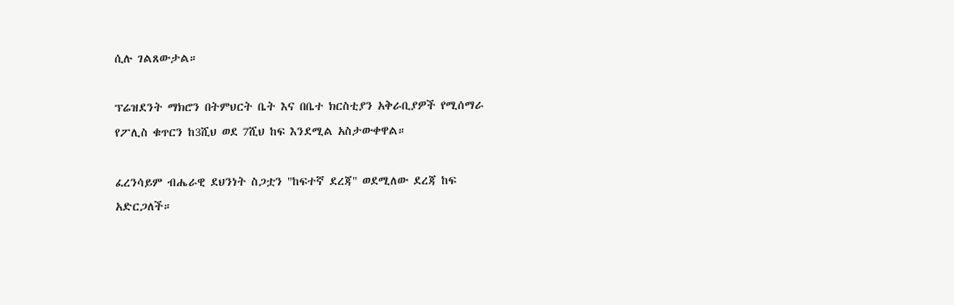ሲሉ ገልጸውታል።

ፕሬዝደንት ማክሮን በትምህርት ቤት እና በቤተ ክርስቲያን አቅራቢያዎች የሚሰማራ የፖሊስ ቁጥርን ከ3ሺህ ወደ 7ሺህ ከፍ እንደሚል አስታውቀዋል።

ፈረንሳይም ብሔራዊ ደህንነት ስጋቷን "ከፍተኛ ደረጃ" ወደሚለው ደረጃ ከፍ አድርጋለች።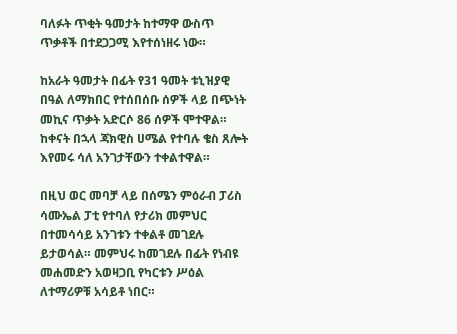ባለፉት ጥቂት ዓመታት ከተማዋ ውስጥ ጥቃቶች በተደጋጋሚ እየተሰነዘሩ ነው።

ከአራት ዓመታት በፊት የ31 ዓመት ቱኒዝያዊ በዓል ለማክበር የተሰበሰቡ ሰዎች ላይ በጭነት መኪና ጥቃት አድርሶ 86 ሰዎች ሞተዋል። ከቀናት በኋላ ጃክዊስ ሀሜል የተባሉ ቄስ ጸሎት እየመሩ ሳለ አንገታቸውን ተቀልተዋል።

በዚህ ወር መባቻ ላይ በሰሜን ምዕራብ ፓሪስ ሳሙኤል ፓቲ የተባለ የታሪክ መምህር በተመሳሳይ አንገቱን ተቀልቶ መገደሉ ይታወሳል። መምህሩ ከመገደሉ በፊት የነብዩ መሐመድን አወዛጋቢ የካርቱን ሥዕል ለተማሪዎቹ አሳይቶ ነበር።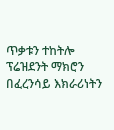ጥቃቱን ተከትሎ ፕሬዝደንት ማክሮን በፈረንሳይ እክራሪነትን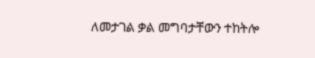ለመታገል ቃል መግባታቸውን ተከትሎ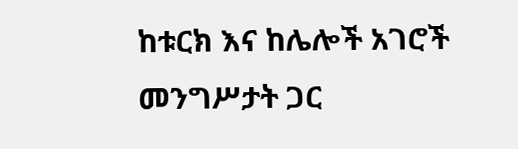ከቱርክ እና ከሌሎች አገሮች መንግሥታት ጋር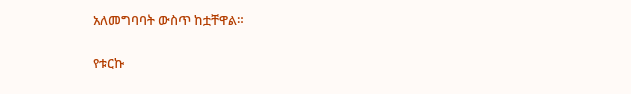አለመግባባት ውስጥ ከቷቸዋል።

የቱርኩ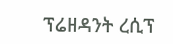ፕሬዘዳንት ረሲፕ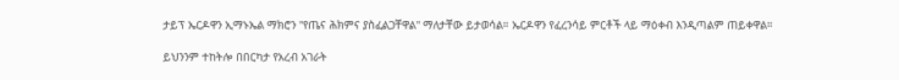ታይፕ ኤርዶዋን ኢማኑኤል ማክሮን "የጤና ሕክምና ያስፈልጋቸዋል" ማለታቸው ይታወሳል። ኤርዶዋን የፈረንሳይ ምርቶች ላይ ማዕቀብ እንዲጣልም ጠይቀዋል።

ይህንንም ተከትሎ በበርካታ የአረብ አገራት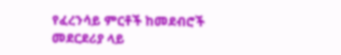የፈረንሳይ ምርቶች ከመደብሮች መደርደሪያ ላይ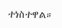ተነስተዋል።